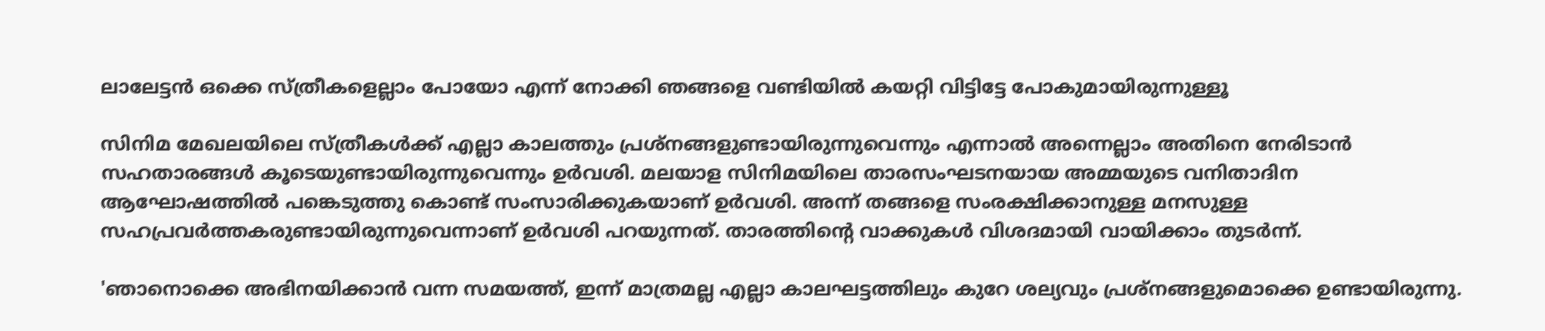ലാലേട്ടന്‍ ഒക്കെ സ്ത്രീകളെല്ലാം പോയോ എന്ന് നോക്കി ഞങ്ങളെ വണ്ടിയില്‍ കയറ്റി വിട്ടിട്ടേ പോകുമായിരുന്നുള്ളൂ

സിനിമ മേഖലയിലെ സ്ത്രീകള്‍ക്ക് എല്ലാ കാലത്തും പ്രശ്‌നങ്ങളുണ്ടായിരുന്നുവെന്നും എന്നാല്‍ അന്നെല്ലാം അതിനെ നേരിടാന്‍ സഹതാരങ്ങള്‍ കൂടെയുണ്ടായിരുന്നുവെന്നും ഉര്‍വശി. മലയാള സിനിമയിലെ താരസംഘടനയായ അമ്മയുടെ വനിതാദിന ആഘോഷത്തില്‍ പങ്കെടുത്തു കൊണ്ട് സംസാരിക്കുകയാണ് ഉര്‍വശി. അന്ന് തങ്ങളെ സംരക്ഷിക്കാനുള്ള മനസുള്ള സഹപ്രവര്‍ത്തകരുണ്ടായിരുന്നുവെന്നാണ് ഉര്‍വശി പറയുന്നത്. താരത്തിന്റെ വാക്കുകള്‍ വിശദമായി വായിക്കാം തുടര്‍ന്ന്.

'ഞാനൊക്കെ അഭിനയിക്കാന്‍ വന്ന സമയത്ത്, ഇന്ന് മാത്രമല്ല എല്ലാ കാലഘട്ടത്തിലും കുറേ ശല്യവും പ്രശ്നങ്ങളുമൊക്കെ ഉണ്ടായിരുന്നു.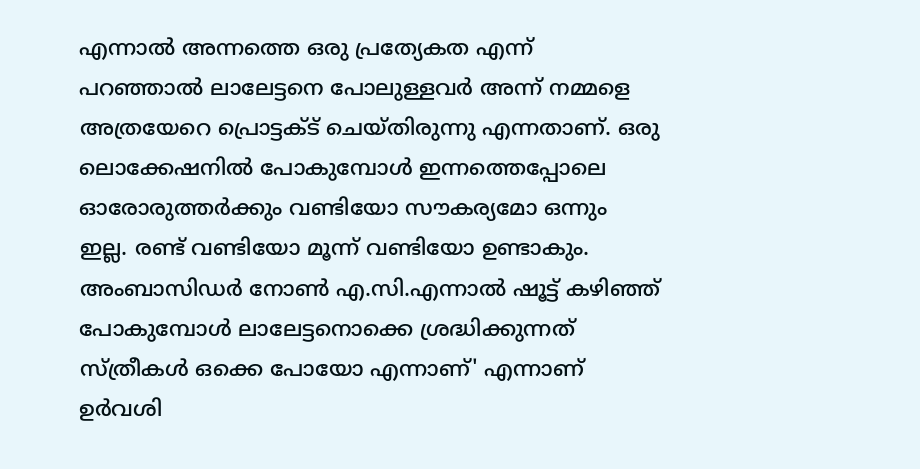എന്നാല്‍ അന്നത്തെ ഒരു പ്രത്യേകത എന്ന് പറഞ്ഞാല്‍ ലാലേട്ടനെ പോലുള്ളവര്‍ അന്ന് നമ്മളെ അത്രയേറെ പ്രൊട്ടക്ട് ചെയ്തിരുന്നു എന്നതാണ്. ഒരു ലൊക്കേഷനില്‍ പോകുമ്പോള്‍ ഇന്നത്തെപ്പോലെ ഓരോരുത്തര്‍ക്കും വണ്ടിയോ സൗകര്യമോ ഒന്നും ഇല്ല. രണ്ട് വണ്ടിയോ മൂന്ന് വണ്ടിയോ ഉണ്ടാകും. അംബാസിഡര്‍ നോണ്‍ എ.സി.എന്നാല്‍ ഷൂട്ട് കഴിഞ്ഞ് പോകുമ്പോള്‍ ലാലേട്ടനൊക്കെ ശ്രദ്ധിക്കുന്നത് സ്ത്രീകള്‍ ഒക്കെ പോയോ എന്നാണ്' എന്നാണ് ഉര്‍വശി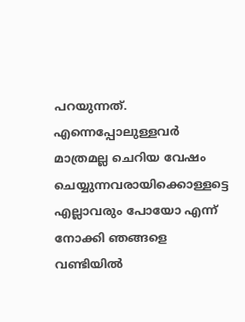പറയുന്നത്. എന്നെപ്പോലുള്ളവര്‍ മാത്രമല്ല ചെറിയ വേഷം ചെയ്യുന്നവരായിക്കൊള്ളട്ടെ എല്ലാവരും പോയോ എന്ന് നോക്കി ഞങ്ങളെ വണ്ടിയില്‍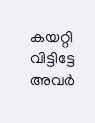കയറ്റി വിട്ടിട്ടേ അവര്‍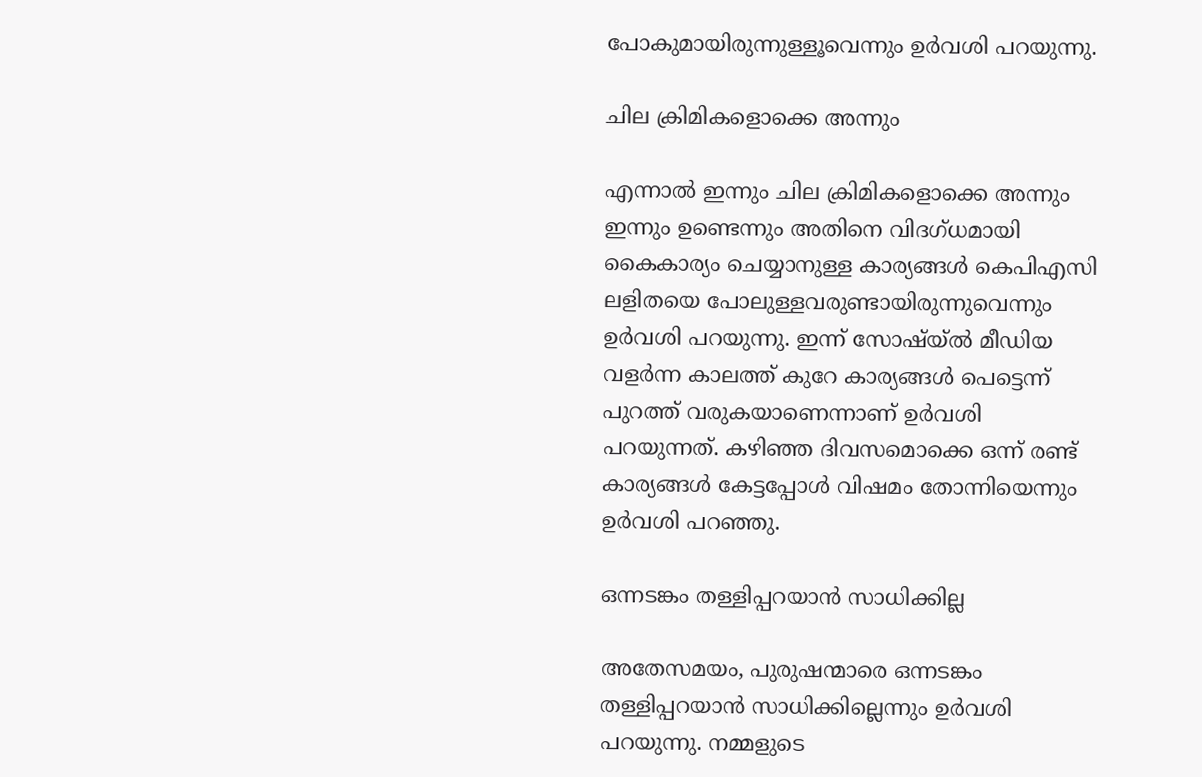പോകുമായിരുന്നുള്ളൂവെന്നും ഉര്‍വശി പറയുന്നു.

ചില ക്രിമികളൊക്കെ അന്നും

എന്നാല്‍ ഇന്നും ചില ക്രിമികളൊക്കെ അന്നും ഇന്നും ഉണ്ടെന്നും അതിനെ വിദഗ്ധമായി കൈകാര്യം ചെയ്യാനുള്ള കാര്യങ്ങള്‍ കെപിഎസി ലളിതയെ പോലുള്ളവരുണ്ടായിരുന്നുവെന്നും ഉര്‍വശി പറയുന്നു. ഇന്ന് സോഷ്യ്ല്‍ മീഡിയ വളര്‍ന്ന കാലത്ത് കുറേ കാര്യങ്ങള്‍ പെട്ടെന്ന് പുറത്ത് വരുകയാണെന്നാണ് ഉര്‍വശി പറയുന്നത്. കഴിഞ്ഞ ദിവസമൊക്കെ ഒന്ന് രണ്ട് കാര്യങ്ങള്‍ കേട്ടപ്പോള്‍ വിഷമം തോന്നിയെന്നും ഉര്‍വശി പറഞ്ഞു.

ഒന്നടങ്കം തള്ളിപ്പറയാന്‍ സാധിക്കില്ല

അതേസമയം, പുരുഷന്മാരെ ഒന്നടങ്കം തള്ളിപ്പറയാന്‍ സാധിക്കില്ലെന്നും ഉര്‍വശി പറയുന്നു. നമ്മളുടെ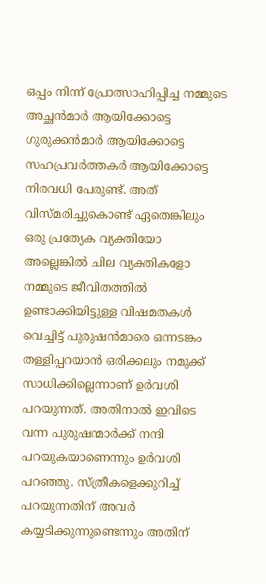ഒപ്പം നിന്ന് പ്രോത്സാഹിപ്പിച്ച നമ്മുടെ അച്ഛന്‍മാര്‍ ആയിക്കോട്ടെ ഗുരുക്കന്‍മാര്‍ ആയിക്കോട്ടെ സഹപ്രവര്‍ത്തകര്‍ ആയിക്കോട്ടെ നിരവധി പേരുണ്ട്. അത് വിസ്മരിച്ചുകൊണ്ട് ഏതെങ്കിലും ഒരു പ്രത്യേക വ്യക്തിയോ അല്ലെങ്കില്‍ ചില വ്യക്തികളോ നമ്മുടെ ജീവിതത്തില്‍ ഉണ്ടാക്കിയിട്ടുള്ള വിഷമതകള്‍ വെച്ചിട്ട് പുരുഷന്‍മാരെ ഒന്നടങ്കം തള്ളിപ്പറയാന്‍ ഒരിക്കലും നമുക്ക് സാധിക്കില്ലെന്നാണ് ഉര്‍വശി പറയുന്നത്. അതിനാല്‍ ഇവിടെ വന്ന പുരുഷന്മാര്‍ക്ക് നന്ദി പറയുകയാണെന്നും ഉര്‍വശി പറഞ്ഞു. സ്ത്രീകളെക്കുറിച്ച് പറയുന്നതിന് അവര്‍ കയ്യടിക്കുന്നുണ്ടെന്നും അതിന്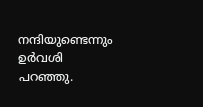നന്ദിയുണ്ടെന്നും ഉര്‍വശി പറഞ്ഞു.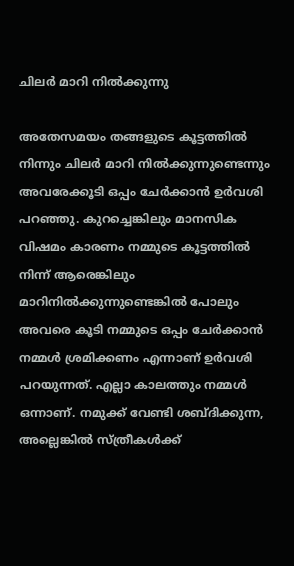ചിലര്‍ മാറി നില്‍ക്കുന്നു

അതേസമയം തങ്ങളുടെ കൂട്ടത്തില്‍ നിന്നും ചിലര്‍ മാറി നില്‍ക്കുന്നുണ്ടെന്നും അവരേക്കൂടി ഒപ്പം ചേര്‍ക്കാന്‍ ഉര്‍വശി പറഞ്ഞു. കുറച്ചെങ്കിലും മാനസിക വിഷമം കാരണം നമ്മുടെ കൂട്ടത്തില്‍ നിന്ന് ആരെങ്കിലും മാറിനില്‍ക്കുന്നുണ്ടെങ്കില്‍ പോലും അവരെ കൂടി നമ്മുടെ ഒപ്പം ചേര്‍ക്കാന്‍ നമ്മള്‍ ശ്രമിക്കണം എന്നാണ് ഉര്‍വശി പറയുന്നത്. എല്ലാ കാലത്തും നമ്മള്‍ ഒന്നാണ്. നമുക്ക് വേണ്ടി ശബ്ദിക്കുന്ന, അല്ലെങ്കില്‍ സ്ത്രീകള്‍ക്ക്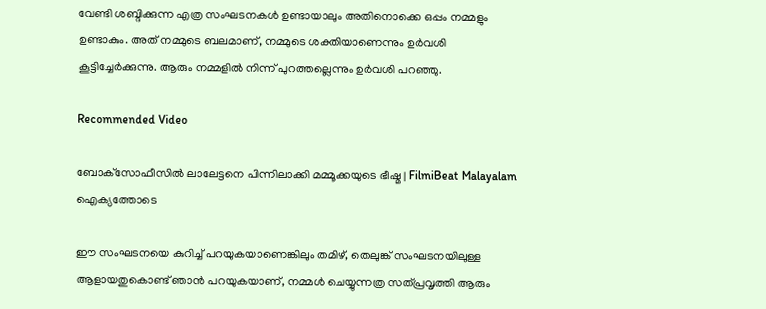വേണ്ടി ശബ്ദിക്കുന്ന എത്ര സംഘടനകള്‍ ഉണ്ടായാലും അതിനൊക്കെ ഒപ്പം നമ്മളും ഉണ്ടാകും. അത് നമ്മുടെ ബലമാണ്, നമ്മുടെ ശക്തിയാണെന്നും ഉര്‍വശി കൂട്ടിച്ചേര്‍ക്കുന്നു. ആരും നമ്മളില്‍ നിന്ന് പുറത്തല്ലെന്നും ഉര്‍വശി പറഞ്ഞു.

Recommended Video

ബോക്‌സോഫീസില്‍ ലാലേട്ടനെ പിന്നിലാക്കി മമ്മൂക്കയുടെ ഭീഷ്മ | FilmiBeat Malayalam
ഐക്യത്തോടെ

ഈ സംഘടനയെ കുറിച്ച് പറയുകയാണെങ്കിലും തമിഴ്, തെലുങ്ക് സംഘടനയിലുള്ള ആളായതുകൊണ്ട് ഞാന്‍ പറയുകയാണ്, നമ്മള്‍ ചെയ്യുന്നത്ര സത്പ്രവൃത്തി ആരും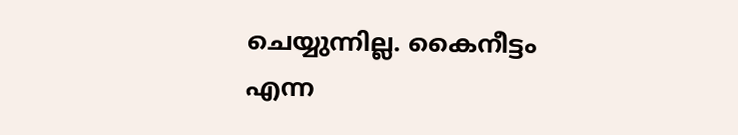ചെയ്യുന്നില്ല. കൈനീട്ടം എന്ന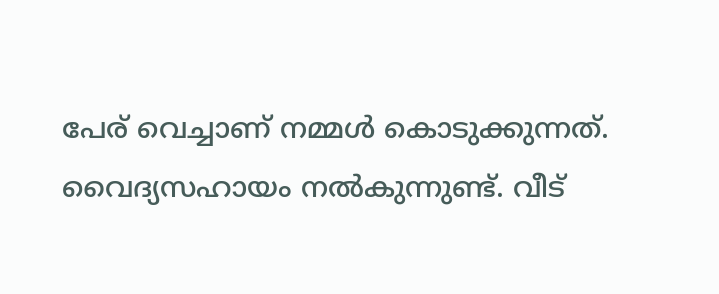പേര് വെച്ചാണ് നമ്മള്‍ കൊടുക്കുന്നത്. വൈദ്യസഹായം നല്‍കുന്നുണ്ട്. വീട്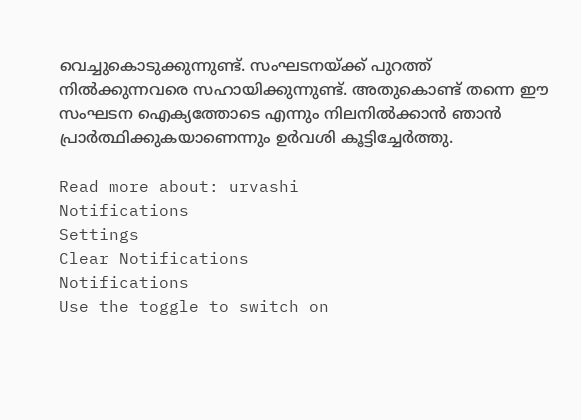വെച്ചുകൊടുക്കുന്നുണ്ട്. സംഘടനയ്ക്ക് പുറത്ത് നില്‍ക്കുന്നവരെ സഹായിക്കുന്നുണ്ട്. അതുകൊണ്ട് തന്നെ ഈ സംഘടന ഐക്യത്തോടെ എന്നും നിലനില്‍ക്കാന്‍ ഞാന്‍ പ്രാര്‍ത്ഥിക്കുകയാണെന്നും ഉര്‍വശി കൂട്ടിച്ചേര്‍ത്തു.

Read more about: urvashi
Notifications
Settings
Clear Notifications
Notifications
Use the toggle to switch on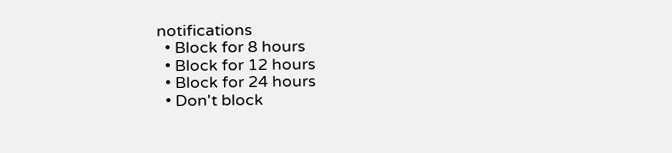notifications
  • Block for 8 hours
  • Block for 12 hours
  • Block for 24 hours
  • Don't block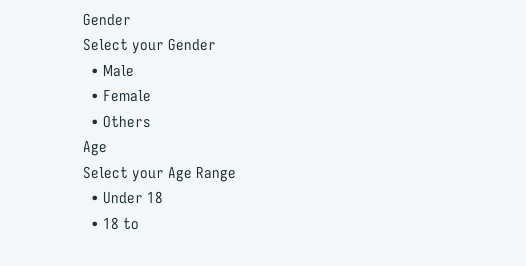Gender
Select your Gender
  • Male
  • Female
  • Others
Age
Select your Age Range
  • Under 18
  • 18 to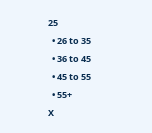25
  • 26 to 35
  • 36 to 45
  • 45 to 55
  • 55+
X